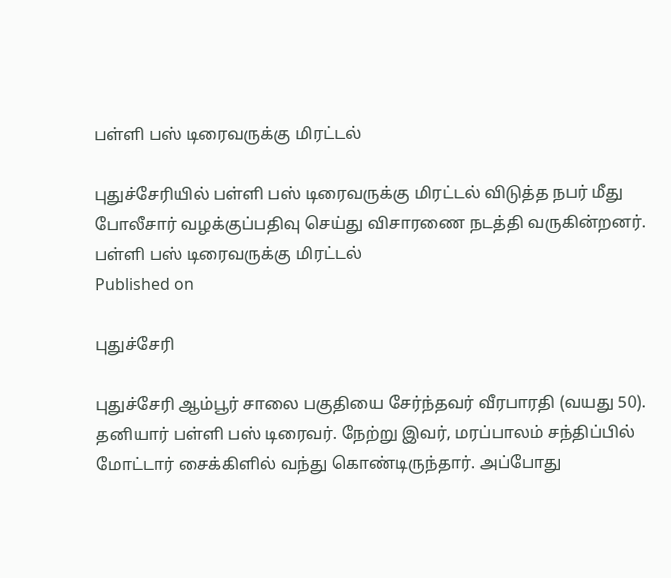பள்ளி பஸ் டிரைவருக்கு மிரட்டல்

புதுச்சேரியில் பள்ளி பஸ் டிரைவருக்கு மிரட்டல் விடுத்த நபர் மீது போலீசார் வழக்குப்பதிவு செய்து விசாரணை நடத்தி வருகின்றனர்.
பள்ளி பஸ் டிரைவருக்கு மிரட்டல்
Published on

புதுச்சேரி

புதுச்சேரி ஆம்பூர் சாலை பகுதியை சேர்ந்தவர் வீரபாரதி (வயது 50). தனியார் பள்ளி பஸ் டிரைவர். நேற்று இவர், மரப்பாலம் சந்திப்பில் மோட்டார் சைக்கிளில் வந்து கொண்டிருந்தார். அப்போது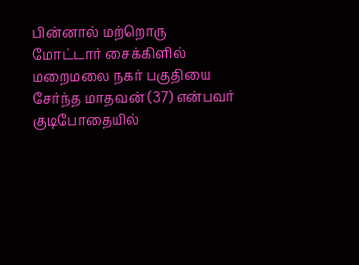பின்னால் மற்றொரு மோட்டார் சைக்கிளில் மறைமலை நகர் பகுதியை சேர்ந்த மாதவன் (37) என்பவர் குடிபோதையில்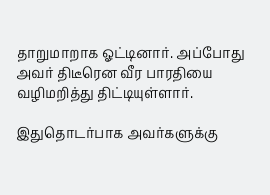தாறுமாறாக ஓட்டினார். அப்போது அவர் திடீரென வீர பாரதியை வழிமறித்து திட்டியுள்ளார்.

இதுதொடர்பாக அவர்களுக்கு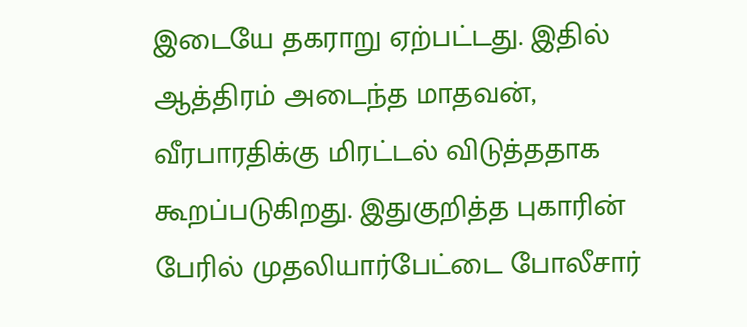இடையே தகராறு ஏற்பட்டது. இதில் ஆத்திரம் அடைந்த மாதவன், வீரபாரதிக்கு மிரட்டல் விடுத்ததாக கூறப்படுகிறது. இதுகுறித்த புகாரின் பேரில் முதலியார்பேட்டை போலீசார்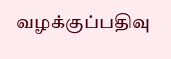வழக்குப்பதிவு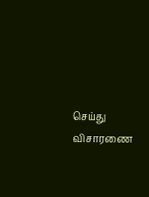செய்து விசாரணை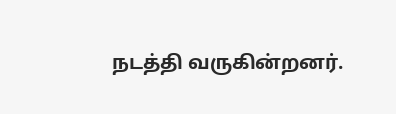நடத்தி வருகின்றனர்.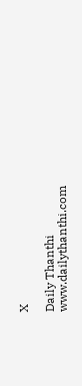X

Daily Thanthi
www.dailythanthi.com